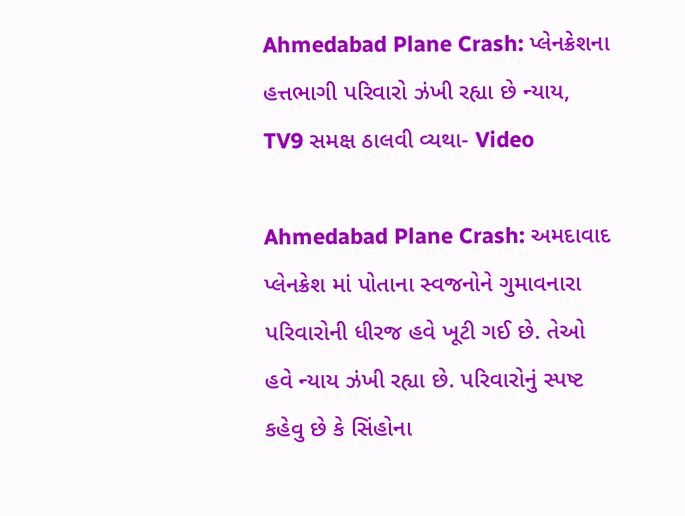Ahmedabad Plane Crash: પ્લેનક્રેશના હત્તભાગી પરિવારો ઝંખી રહ્યા છે ન્યાય, TV9 સમક્ષ ઠાલવી વ્યથા- Video

Ahmedabad Plane Crash: અમદાવાદ પ્લેનક્રેશ માં પોતાના સ્વજનોને ગુમાવનારા પરિવારોની ધીરજ હવે ખૂટી ગઈ છે. તેઓ હવે ન્યાય ઝંખી રહ્યા છે. પરિવારોનું સ્પષ્ટ કહેવુ છે કે સિંહોના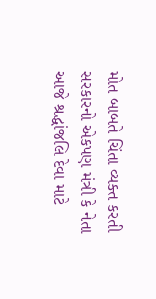મોત બાબતે ચિંતા વ્યક્ત કરતી સરકારનો એકપણ મંત્રી કે નેતા આજે શ્રદ્ધાંજલિ દેવા માટે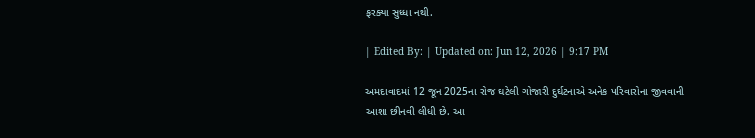ફરક્યા સુધ્ધા નથી.

| Edited By: | Updated on: Jun 12, 2026 | 9:17 PM

અમદાવાદમાં 12 જૂન 2025ના રોજ ઘટેલી ગોજારી દુર્ઘટનાએ અનેક પરિવારોના જીવવાની આશા છીનવી લીધી છે. આ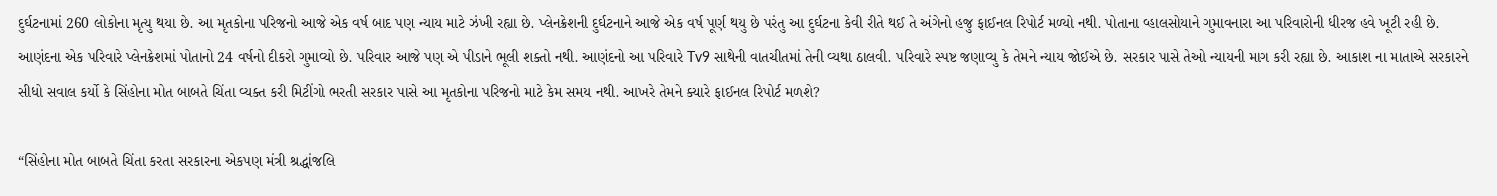દુર્ઘટનામાં 260 લોકોના મૃત્યુ થયા છે. આ મૃતકોના પરિજનો આજે એક વર્ષ બાદ પણ ન્યાય માટે ઝંખી રહ્યા છે. પ્લેનક્રેશની દુર્ઘટનાને આજે એક વર્ષ પૂર્ણ થયુ છે પરંતુ આ દુર્ઘટના કેવી રીતે થઈ તે અંગેનો હજુ ફાઈનલ રિપોર્ટ મળ્યો નથી. પોતાના વ્હાલસોયાને ગુમાવનારા આ પરિવારોની ધીરજ હવે ખૂટી રહી છે. આણંદના એક પરિવારે પ્લેનક્રેશમાં પોતાનો 24 વર્ષનો દીકરો ગુમાવ્યો છે. પરિવાર આજે પણ એ પીડાને ભૂલી શક્તો નથી. આણંદનો આ પરિવારે Tv9 સાથેની વાતચીતમાં તેની વ્યથા ઠાલવી. પરિવારે સ્પષ્ટ જણાવ્યુ કે તેમને ન્યાય જોઈએ છે. સરકાર પાસે તેઓ ન્યાયની માગ કરી રહ્યા છે. આકાશ ના માતાએ સરકારને સીધો સવાલ કર્યો કે સિંહોના મોત બાબતે ચિંતા વ્યક્ત કરી મિટીંગો ભરતી સરકાર પાસે આ મૃતકોના પરિજનો માટે કેમ સમય નથી. આખરે તેમને ક્યારે ફાઈનલ રિપોર્ટ મળશે?

“સિંહોના મોત બાબતે ચિંતા કરતા સરકારના એકપણ મંત્રી શ્રદ્ધાંજલિ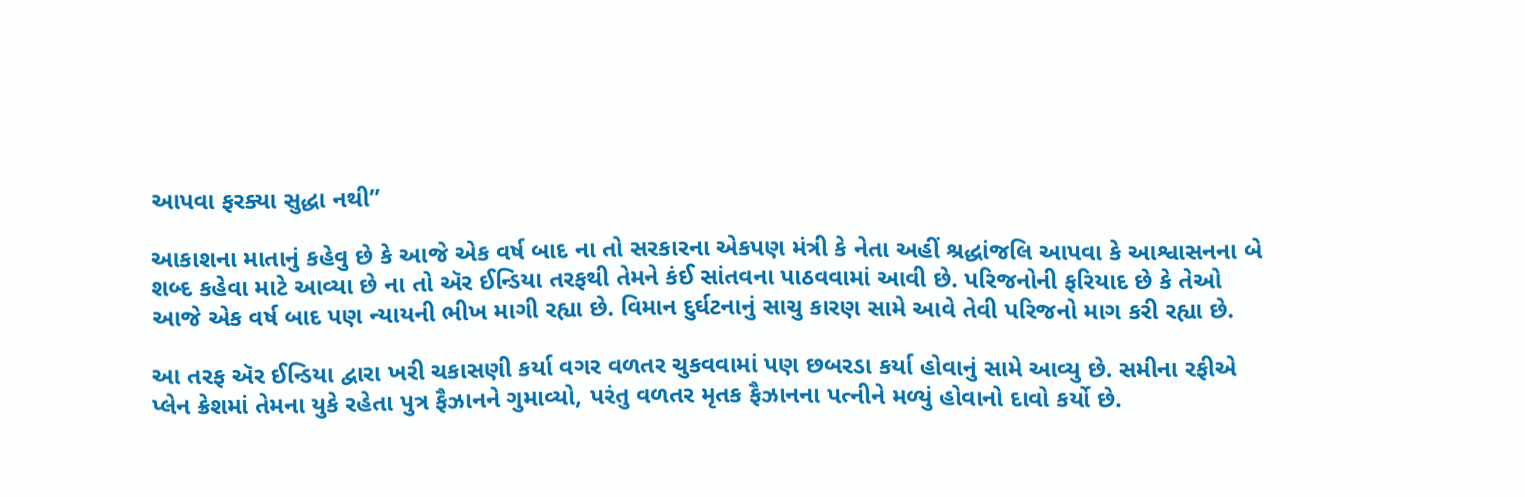આપવા ફરક્યા સુદ્ધા નથી”

આકાશના માતાનું કહેવુ છે કે આજે એક વર્ષ બાદ ના તો સરકારના એકપણ મંત્રી કે નેતા અહીં શ્રદ્ધાંજલિ આપવા કે આશ્વાસનના બે શબ્દ કહેવા માટે આવ્યા છે ના તો ઍર ઈન્ડિયા તરફથી તેમને કંઈ સાંતવના પાઠવવામાં આવી છે. પરિજનોની ફરિયાદ છે કે તેઓ આજે એક વર્ષ બાદ પણ ન્યાયની ભીખ માગી રહ્યા છે. વિમાન દુર્ઘટનાનું સાચુ કારણ સામે આવે તેવી પરિજનો માગ કરી રહ્યા છે.

આ તરફ ઍર ઈન્ડિયા દ્વારા ખરી ચકાસણી કર્યા વગર વળતર ચુકવવામાં પણ છબરડા કર્યા હોવાનું સામે આવ્યુ છે. સમીના રફીએ પ્લેન ક્રેશમાં તેમના યુકે રહેતા પુત્ર ફૈઝાનને ગુમાવ્યો, પરંતુ વળતર મૃતક ફૈઝાનના પત્નીને મળ્યું હોવાનો દાવો કર્યો છે.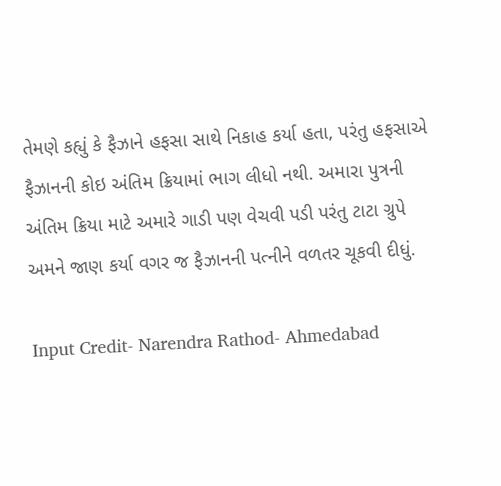તેમણે કહ્યું કે ફૈઝાને હફસા સાથે નિકાહ કર્યા હતા, પરંતુ હફસાએ ફૈઝાનની કોઇ અંતિમ ક્રિયામાં ભાગ લીધો નથી. અમારા પુત્રની અંતિમ ક્રિયા માટે અમારે ગાડી પણ વેચવી પડી પરંતુ ટાટા ગ્રુપે અમને જાણ કર્યા વગર જ ફૈઝાનની પત્નીને વળતર ચૂકવી દીધું.

Input Credit- Narendra Rathod- Ahmedabad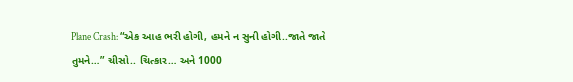Plane Crash: “એક આહ ભરી હોગી, હમને ન સુની હોગી..જાતે જાતે તુમને…” ચીસો.. ચિત્કાર… અને 1000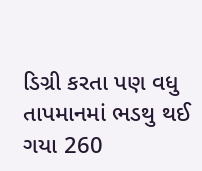ડિગ્રી કરતા પણ વધુ તાપમાનમાં ભડથુ થઈ ગયા 260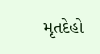મૃતદેહો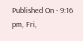Published On - 9:16 pm, Fri,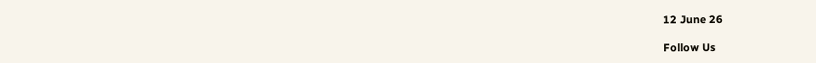12 June 26

Follow Us